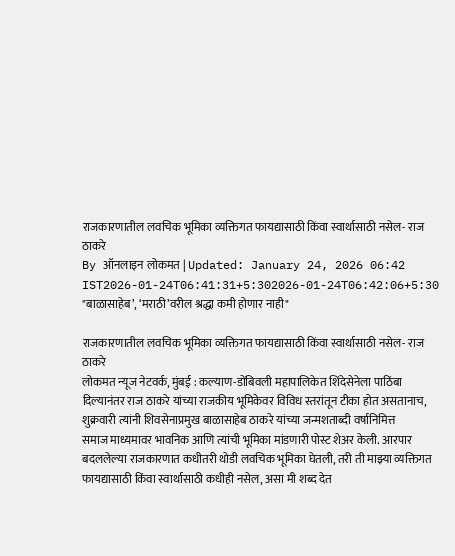राजकारणातील लवचिक भूमिका व्यक्तिगत फायद्यासाठी किंवा स्वार्थासाठी नसेल- राज ठाकरे
By ऑनलाइन लोकमत | Updated: January 24, 2026 06:42 IST2026-01-24T06:41:31+5:302026-01-24T06:42:06+5:30
"बाळासाहेब’, ‘मराठी’वरील श्रद्धा कमी होणार नाही"

राजकारणातील लवचिक भूमिका व्यक्तिगत फायद्यासाठी किंवा स्वार्थासाठी नसेल- राज ठाकरे
लोकमत न्यूज नेटवर्क, मुंबई : कल्याण-डोंबिवली महापालिकेत शिंदेसेनेला पाठिंबा दिल्यानंतर राज ठाकरे यांच्या राजकीय भूमिकेवर विविध स्तरांतून टीका होत असतानाच, शुक्रवारी त्यांनी शिवसेनाप्रमुख बाळासाहेब ठाकरे यांच्या जन्मशताब्दी वर्षानिमित्त
समाज माध्यमावर भावनिक आणि त्यांची भूमिका मांडणारी पोस्ट शेअर केली. आरपार बदललेल्या राजकारणात कधीतरी थोडी लवचिक भूमिका घेतली, तरी ती माझ्या व्यक्तिगत फायद्यासाठी किंवा स्वार्थासाठी कधीही नसेल, असा मी शब्द देत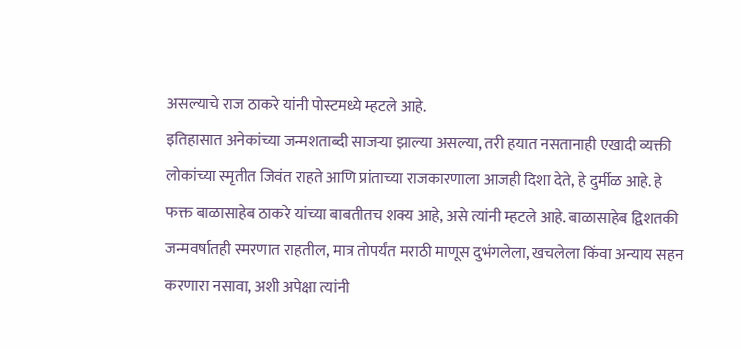असल्याचे राज ठाकरे यांनी पोस्टमध्ये म्हटले आहे.
इतिहासात अनेकांच्या जन्मशताब्दी साजऱ्या झाल्या असल्या, तरी हयात नसतानाही एखादी व्यक्ती लोकांच्या स्मृतीत जिवंत राहते आणि प्रांताच्या राजकारणाला आजही दिशा देते, हे दुर्मीळ आहे. हे फक्त बाळासाहेब ठाकरे यांच्या बाबतीतच शक्य आहे, असे त्यांनी म्हटले आहे. बाळासाहेब द्विशतकी जन्मवर्षातही स्मरणात राहतील, मात्र तोपर्यंत मराठी माणूस दुभंगलेला, खचलेला किंवा अन्याय सहन करणारा नसावा, अशी अपेक्षा त्यांनी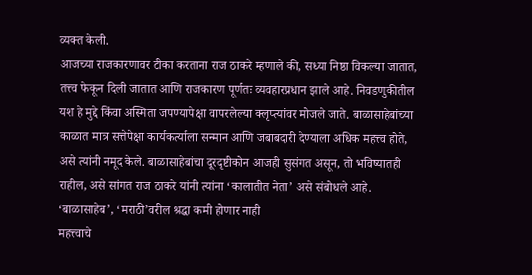व्यक्त केली.
आजच्या राजकारणावर टीका करताना राज ठाकरे म्हणाले की, सध्या निष्ठा विकल्या जातात, तत्त्व फेकून दिली जातात आणि राजकारण पूर्णतः व्यवहारप्रधान झाले आहे. निवडणुकीतील यश हे मुद्दे किंवा अस्मिता जपण्यापेक्षा वापरलेल्या क्लृप्त्यांवर मोजले जाते. बाळासाहेबांच्या काळात मात्र सत्तेपेक्षा कार्यकर्त्याला सन्मान आणि जबाबदारी देण्याला अधिक महत्त्व होते, असे त्यांनी नमूद केले. बाळासाहेबांचा दूरदृष्टीकोन आजही सुसंगत असून, तो भविष्यातही राहील, असे सांगत राज ठाकरे यांनी त्यांना ‘कालातीत नेता’ असे संबोधले आहे.
‘बाळासाहेब’, ‘मराठी’वरील श्रद्धा कमी होणार नाही
महत्त्वाचे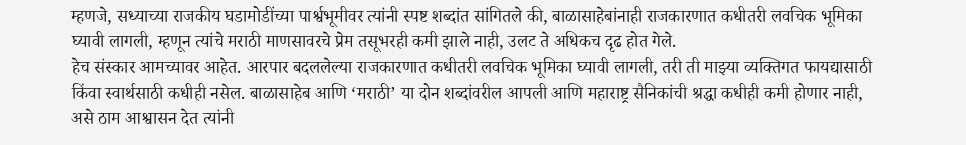म्हणजे, सध्याच्या राजकीय घडामोडींच्या पार्श्वभूमीवर त्यांनी स्पष्ट शब्दांत सांगितले की, बाळासाहेबांनाही राजकारणात कधीतरी लवचिक भूमिका घ्यावी लागली, म्हणून त्यांचे मराठी माणसावरचे प्रेम तसूभरही कमी झाले नाही, उलट ते अधिकच दृढ होत गेले.
हेच संस्कार आमच्यावर आहेत. आरपार बदललेल्या राजकारणात कधीतरी लवचिक भूमिका घ्यावी लागली, तरी ती माझ्या व्यक्तिगत फायद्यासाठी किंवा स्वार्थसाठी कधीही नसेल. बाळासाहेब आणि ‘मराठी’ या दोन शब्दांवरील आपली आणि महाराष्ट्र सैनिकांची श्रद्धा कधीही कमी होणार नाही, असे ठाम आश्वासन देत त्यांनी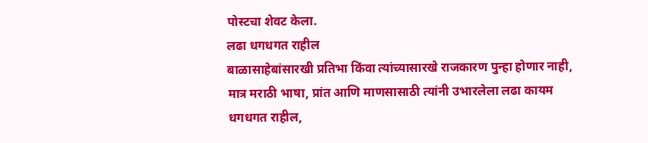पोस्टचा शेवट केला.
लढा धगधगत राहील
बाळासाहेबांसारखी प्रतिभा किंवा त्यांच्यासारखे राजकारण पुन्हा होणार नाही, मात्र मराठी भाषा, प्रांत आणि माणसासाठी त्यांनी उभारलेला लढा कायम धगधगत राहील,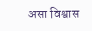असा विश्वास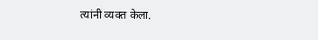त्यांनी व्यक्त केला.